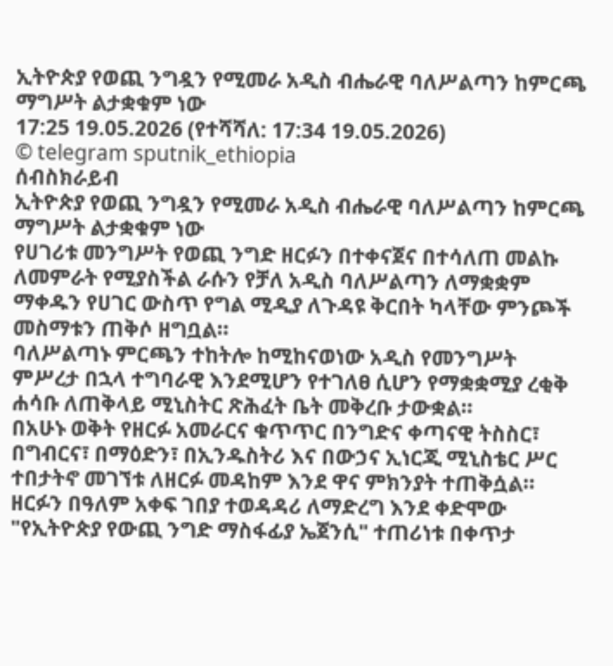ኢትዮጵያ የወጪ ንግዷን የሚመራ አዲስ ብሔራዊ ባለሥልጣን ከምርጫ ማግሥት ልታቋቁም ነው
17:25 19.05.2026 (የተሻሻለ: 17:34 19.05.2026)
© telegram sputnik_ethiopia
ሰብስክራይብ
ኢትዮጵያ የወጪ ንግዷን የሚመራ አዲስ ብሔራዊ ባለሥልጣን ከምርጫ ማግሥት ልታቋቁም ነው
የሀገሪቱ መንግሥት የወጪ ንግድ ዘርፉን በተቀናጀና በተሳለጠ መልኩ ለመምራት የሚያስችል ራሱን የቻለ አዲስ ባለሥልጣን ለማቋቋም ማቀዱን የሀገር ውስጥ የግል ሚዲያ ለጉዳዩ ቅርበት ካላቸው ምንጮች መስማቱን ጠቅሶ ዘግቧል፡፡
ባለሥልጣኑ ምርጫን ተከትሎ ከሚከናወነው አዲስ የመንግሥት ምሥረታ በኋላ ተግባራዊ እንደሚሆን የተገለፀ ሲሆን የማቋቋሚያ ረቂቅ ሐሳቡ ለጠቅላይ ሚኒስትር ጽሕፈት ቤት መቅረቡ ታውቋል።
በአሁኑ ወቅት የዘርፉ አመራርና ቁጥጥር በንግድና ቀጣናዊ ትስስር፣ በግብርና፣ በማዕድን፣ በኢንዱስትሪ እና በውኃና ኢነርጂ ሚኒስቴር ሥር ተበታትኖ መገኘቱ ለዘርፉ መዳከም እንደ ዋና ምክንያት ተጠቅሷል፡፡
ዘርፉን በዓለም አቀፍ ገበያ ተወዳዳሪ ለማድረግ እንደ ቀድሞው "የኢትዮጵያ የውጪ ንግድ ማስፋፊያ ኤጀንሲ" ተጠሪነቱ በቀጥታ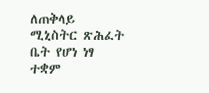ለጠቅላይ ሚኒስትር ጽሕፈት ቤት የሆነ ነፃ ተቋም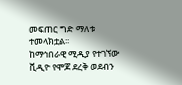መፍጠር ግድ ማለቱ ተመላክቷል፡፡
ከማኅበራዊ ሚዲያ የተገኘው ቪዲዮ የሞጆ ደረቅ ወደብን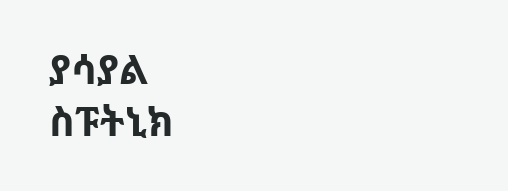ያሳያል
ስፑትኒክ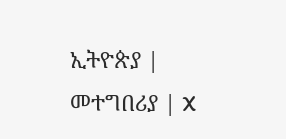ኢትዮጵያ | መተግበሪያ | X